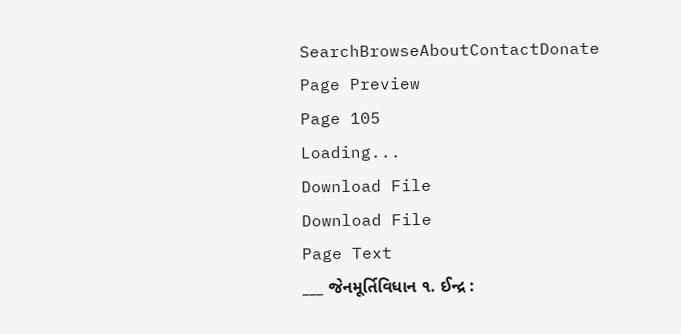SearchBrowseAboutContactDonate
Page Preview
Page 105
Loading...
Download File
Download File
Page Text
___ જેનમૂર્તિવિધાન ૧. ઈન્દ્ર :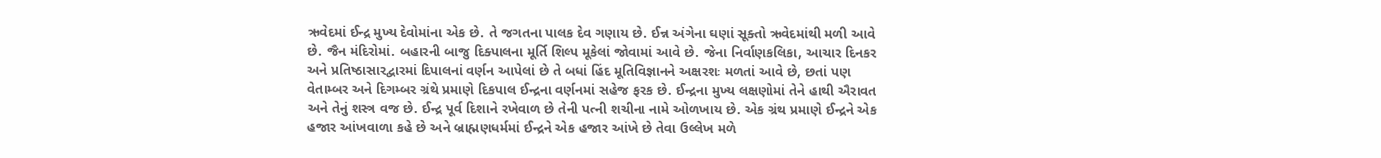ઋવેદમાં ઈન્દ્ર મુખ્ય દેવોમાંના એક છે. તે જગતના પાલક દેવ ગણાય છે. ઈન્ન અંગેના ઘણાં સૂક્તો ઋવેદમાંથી મળી આવે છે. જૈન મંદિરોમાં. બહારની બાજુ દિક્પાલના મૂર્તિ શિલ્પ મૂકેલાં જોવામાં આવે છે. જેના નિર્વાણકલિકા, આચાર દિનકર અને પ્રતિષ્ઠાસારદ્વારમાં દિપાલનાં વર્ણન આપેલાં છે તે બધાં હિંદ મૂતિવિજ્ઞાનને અક્ષરશઃ મળતાં આવે છે, છતાં પણ વેતામ્બર અને દિગમ્બર ગ્રંથે પ્રમાણે દિકપાલ ઈન્દ્રના વર્ણનમાં સહેજ ફરક છે. ઈન્દ્રના મુખ્ય લક્ષણોમાં તેને હાથી ઐરાવત અને તેનું શસ્ત્ર વજ છે. ઈન્દ્ર પૂર્વ દિશાને રખેવાળ છે તેની પત્ની શચીના નામે ઓળખાય છે. એક ગ્રંથ પ્રમાણે ઈન્દ્રને એક હજાર આંખવાળા કહે છે અને બ્રાહ્મણધર્મમાં ઈન્દ્રને એક હજાર આંખે છે તેવા ઉલ્લેખ મળે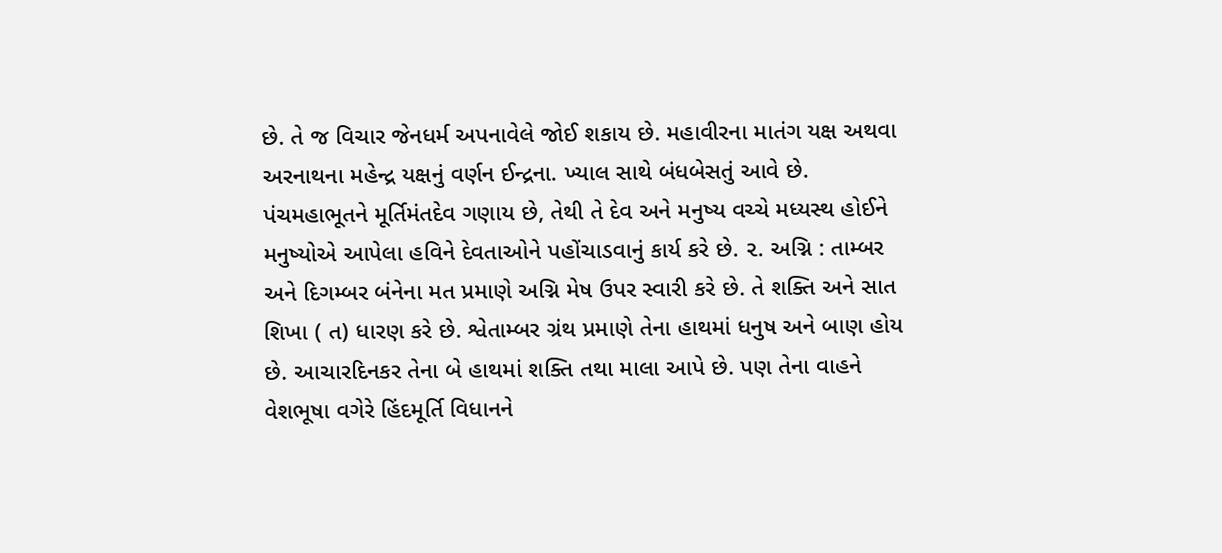છે. તે જ વિચાર જેનધર્મ અપનાવેલે જોઈ શકાય છે. મહાવીરના માતંગ યક્ષ અથવા અરનાથના મહેન્દ્ર યક્ષનું વર્ણન ઈન્દ્રના. ખ્યાલ સાથે બંધબેસતું આવે છે. પંચમહાભૂતને મૂર્તિમંતદેવ ગણાય છે, તેથી તે દેવ અને મનુષ્ય વચ્ચે મધ્યસ્થ હોઈને મનુષ્યોએ આપેલા હવિને દેવતાઓને પહોંચાડવાનું કાર્ય કરે છે. ૨. અગ્નિ : તામ્બર અને દિગમ્બર બંનેના મત પ્રમાણે અગ્નિ મેષ ઉપર સ્વારી કરે છે. તે શક્તિ અને સાત શિખા ( ત) ધારણ કરે છે. શ્વેતામ્બર ગ્રંથ પ્રમાણે તેના હાથમાં ધનુષ અને બાણ હોય છે. આચારદિનકર તેના બે હાથમાં શક્તિ તથા માલા આપે છે. પણ તેના વાહને વેશભૂષા વગેરે હિંદમૂર્તિ વિધાનને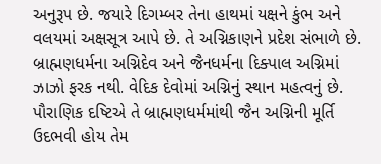અનુરૂપ છે. જયારે દિગમ્બર તેના હાથમાં યક્ષને કુંભ અને વલયમાં અક્ષસૂત્ર આપે છે. તે અગ્નિકાણને પ્રદેશ સંભાળે છે. બ્રાહ્મણધર્મના અગ્નિદેવ અને જૈનધર્મના દિક્પાલ અગ્નિમાં ઝાઝો ફરક નથી. વેદિક દેવોમાં અગ્નિનું સ્થાન મહત્વનું છે. પૌરાણિક દષ્ટિએ તે બ્રાહ્મણધર્મમાંથી જૈન અગ્નિની મૂર્તિ ઉદભવી હોય તેમ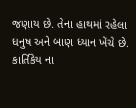જણાય છે. તેના હાથમાં રહેલા ધનુષ અને બાણ ધ્યાન ખેંચે છે. કાર્તિકેય ના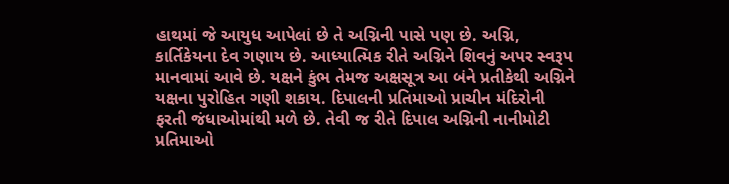હાથમાં જે આયુધ આપેલાં છે તે અગ્નિની પાસે પણ છે. અગ્નિ, કાર્તિકેયના દેવ ગણાય છે. આધ્યાત્મિક રીતે અગ્નિને શિવનું અપર સ્વરૂપ માનવામાં આવે છે. યક્ષને કુંભ તેમજ અક્ષસૂત્ર આ બંને પ્રતીકેથી અગ્નિને યક્ષના પુરોહિત ગણી શકાય. દિપાલની પ્રતિમાઓ પ્રાચીન મંદિરોની ફરતી જંધાઓમાંથી મળે છે. તેવી જ રીતે દિપાલ અગ્નિની નાનીમોટી પ્રતિમાઓ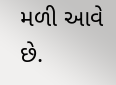મળી આવે છે.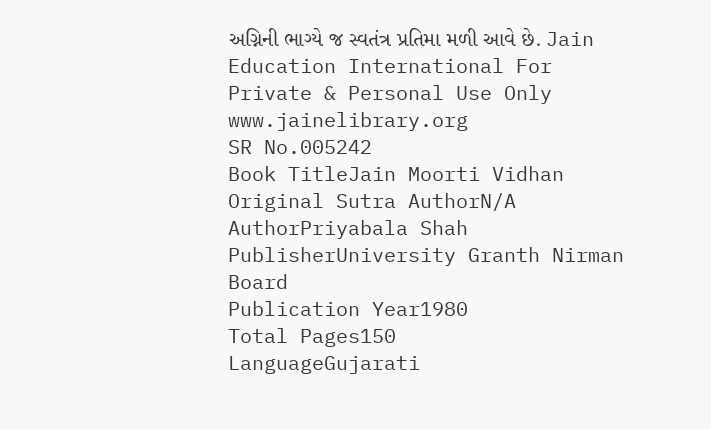અગ્નિની ભાગ્યે જ સ્વતંત્ર પ્રતિમા મળી આવે છે. Jain Education International For Private & Personal Use Only www.jainelibrary.org
SR No.005242
Book TitleJain Moorti Vidhan
Original Sutra AuthorN/A
AuthorPriyabala Shah
PublisherUniversity Granth Nirman Board
Publication Year1980
Total Pages150
LanguageGujarati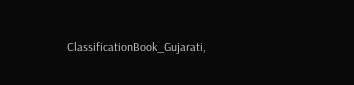ClassificationBook_Gujarati,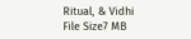Ritual, & Vidhi
File Size7 MB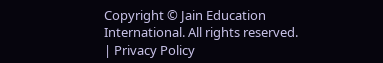Copyright © Jain Education International. All rights reserved. | Privacy Policy